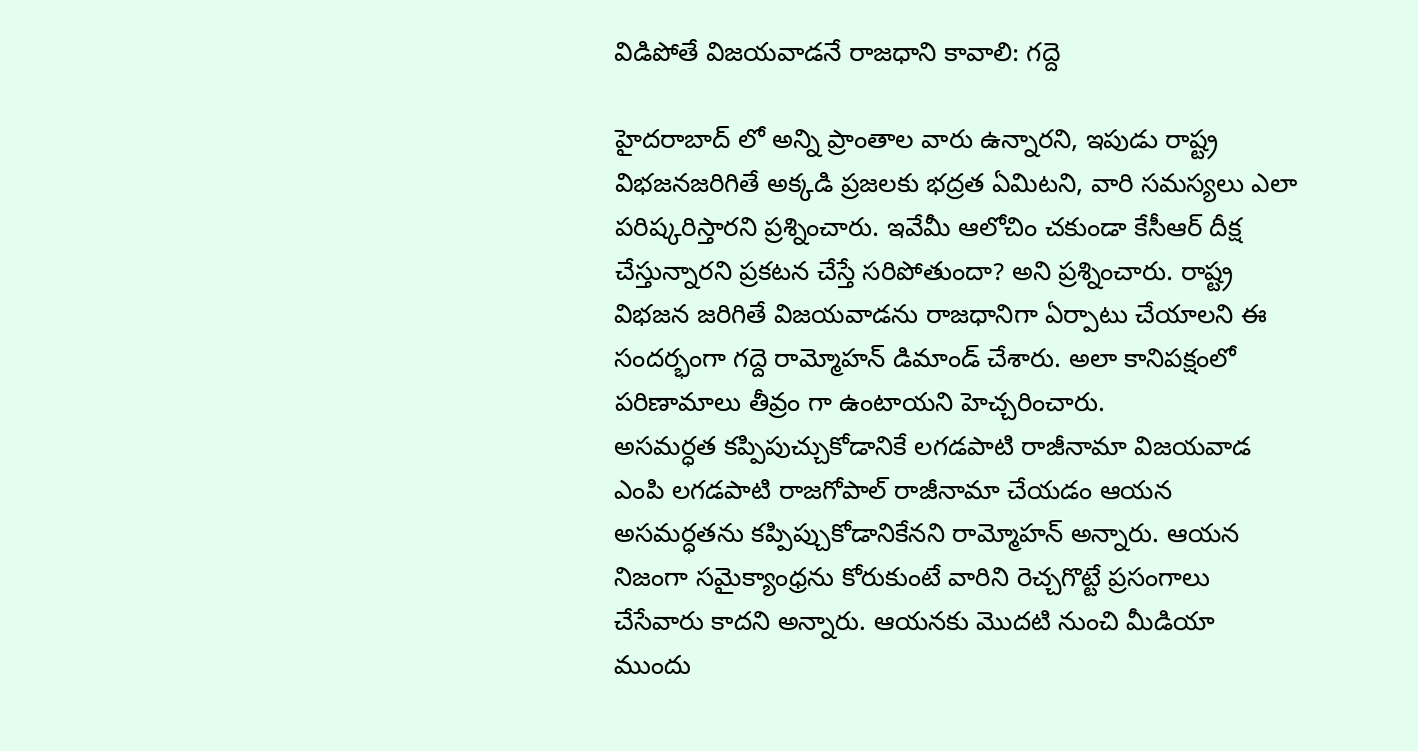విడిపోతే విజయవాడనే రాజధాని కావాలి: గద్దె

హైదరాబాద్ లో అన్ని ప్రాంతాల వారు ఉన్నారని, ఇపుడు రాష్ట్ర విభజనజరిగితే అక్కడి ప్రజలకు భద్రత ఏమిటని, వారి సమస్యలు ఎలా పరిష్కరిస్తారని ప్రశ్నించారు. ఇవేమీ ఆలోచిం చకుండా కేసీఆర్ దీక్ష చేస్తున్నారని ప్రకటన చేస్తే సరిపోతుందా? అని ప్రశ్నించారు. రాష్ట్ర విభజన జరిగితే విజయవాడను రాజధానిగా ఏర్పాటు చేయాలని ఈ సందర్భంగా గద్దె రామ్మోహన్ డిమాండ్ చేశారు. అలా కానిపక్షంలో పరిణామాలు తీవ్రం గా ఉంటాయని హెచ్చరించారు.
అసమర్ధత కప్పిపుచ్చుకోడానికే లగడపాటి రాజీనామా విజయవాడ ఎంపి లగడపాటి రాజగోపాల్ రాజీనామా చేయడం ఆయన అసమర్ధతను కప్పిప్చుకోడానికేనని రామ్మోహన్ అన్నారు. ఆయన నిజంగా సమైక్యాంధ్రను కోరుకుంటే వారిని రెచ్చగొట్టే ప్రసంగాలు చేసేవారు కాదని అన్నారు. ఆయనకు మొదటి నుంచి మీడియా ముందు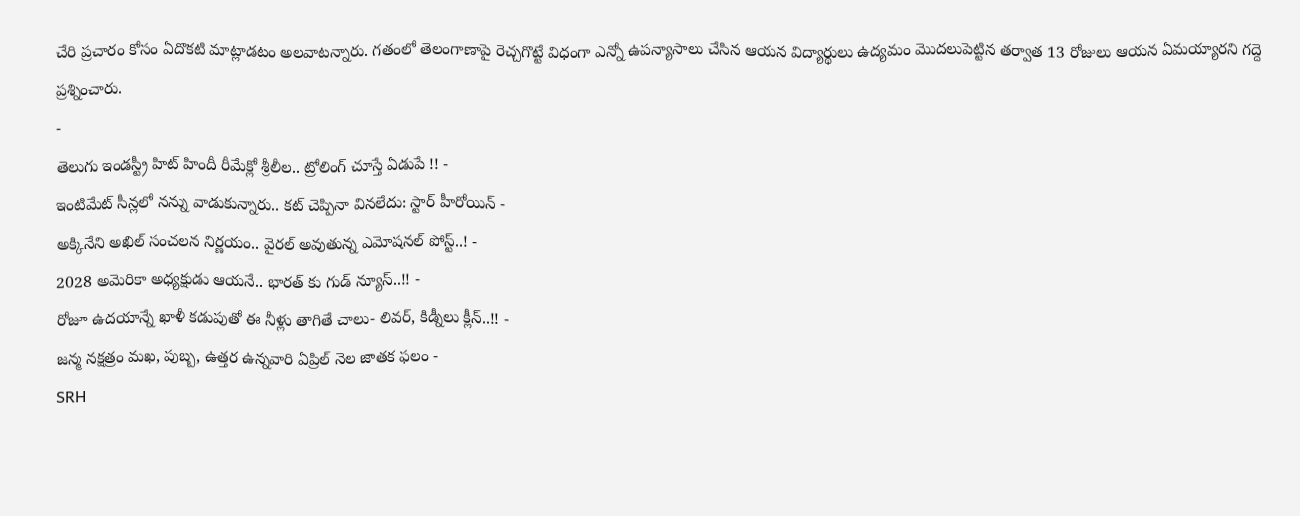చేరి ప్రచారం కోసం ఏదొకటి మాట్లాడటం అలవాటన్నారు. గతంలో తెలంగాణాపై రెచ్చగొట్టే విధంగా ఎన్నో ఉపన్యాసాలు చేసిన ఆయన విద్యార్థులు ఉద్యమం మొదలుపెట్టిన తర్వాత 13 రోజులు ఆయన ఏమయ్యారని గద్దె ప్రశ్నించారు.
-
తెలుగు ఇండస్ట్రీ హిట్ హిందీ రీమేక్లో శ్రీలీల.. ట్రోలింగ్ చూస్తే ఏడుపే !! -
ఇంటిమేట్ సీన్లలో నన్ను వాడుకున్నారు.. కట్ చెప్పినా వినలేదు: స్టార్ హీరోయిన్ -
అక్కినేని అఖిల్ సంచలన నిర్ణయం.. వైరల్ అవుతున్న ఎమోషనల్ పోస్ట్..! -
2028 అమెరికా అధ్యక్షుడు ఆయనే.. భారత్ కు గుడ్ న్యూస్..!! -
రోజూ ఉదయాన్నే ఖాళీ కడుపుతో ఈ నీళ్లు తాగితే చాలు- లివర్, కిడ్నీలు క్లీన్..!! -
జన్మ నక్షత్రం మఖ, పుబ్బ, ఉత్తర ఉన్నవారి ఏప్రిల్ నెల జాతక ఫలం -
SRH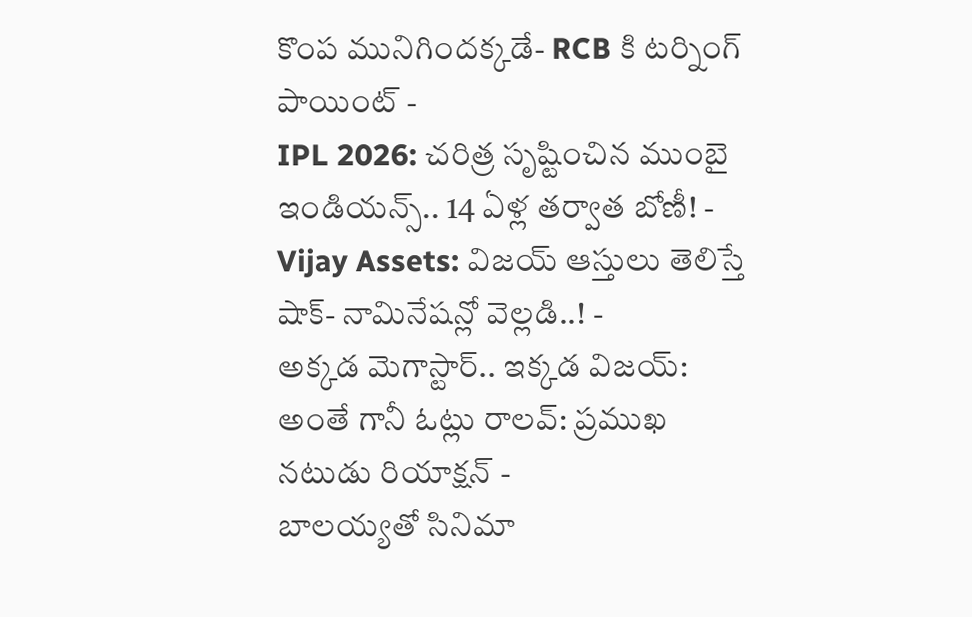కొంప మునిగిందక్కడే- RCB కి టర్నింగ్ పాయింట్ -
IPL 2026: చరిత్ర సృష్టించిన ముంబై ఇండియన్స్.. 14 ఏళ్ల తర్వాత బోణీ! -
Vijay Assets: విజయ్ ఆస్తులు తెలిస్తే షాక్- నామినేషన్లో వెల్లడి..! -
అక్కడ మెగాస్టార్.. ఇక్కడ విజయ్: అంతే గానీ ఓట్లు రాలవ్: ప్రముఖ నటుడు రియాక్షన్ -
బాలయ్యతో సినిమా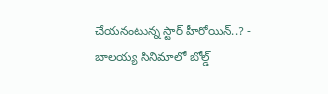చేయనంటున్న స్టార్ హీరోయిన్..? -
బాలయ్య సినిమాలో బోల్డ్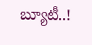బ్యూటీ..!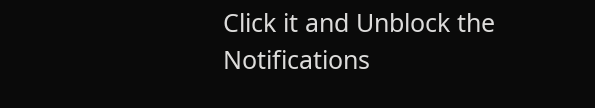Click it and Unblock the Notifications